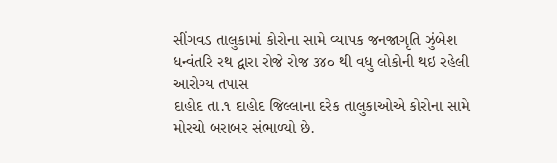સીંગવડ તાલુકામાં કોરોના સામે વ્યાપક જનજાગૃતિ ઝુંબેશ ધન્વંતરિ રથ દ્વારા રોજે રોજ ૩૪૦ થી વધુ લોકોની થઇ રહેલી આરોગ્ય તપાસ
દાહોદ તા.૧ દાહોદ જિલ્લાના દરેક તાલુકાઓએ કોરોના સામે મોરચો બરાબર સંભાળ્યો છે.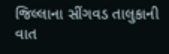જિલ્લાના સીંગવડ તાલુકાની વાત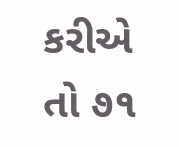કરીએ તો ૭૧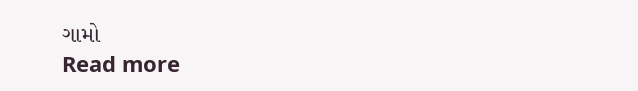ગામો
Read more